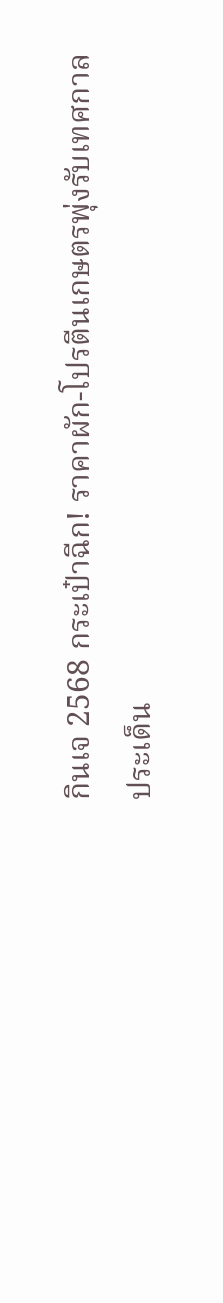กินเจ 2568 กระเป๋าฉีก! ราคาผัก-โปรตีนเกษตรพุ่งรับเทศกาล
ประเด็น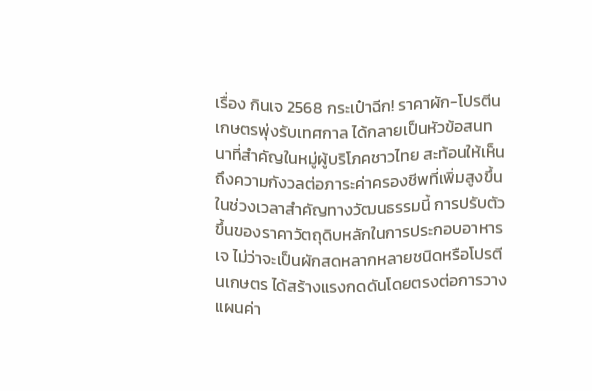เรื่อง กินเจ 2568 กระเป๋าฉีก! ราคาผัก-โปรตีนเกษตรพุ่งรับเทศกาล ได้กลายเป็นหัวข้อสนทนาที่สำคัญในหมู่ผู้บริโภคชาวไทย สะท้อนให้เห็นถึงความกังวลต่อภาระค่าครองชีพที่เพิ่มสูงขึ้นในช่วงเวลาสำคัญทางวัฒนธรรมนี้ การปรับตัวขึ้นของราคาวัตถุดิบหลักในการประกอบอาหารเจ ไม่ว่าจะเป็นผักสดหลากหลายชนิดหรือโปรตีนเกษตร ได้สร้างแรงกดดันโดยตรงต่อการวางแผนค่า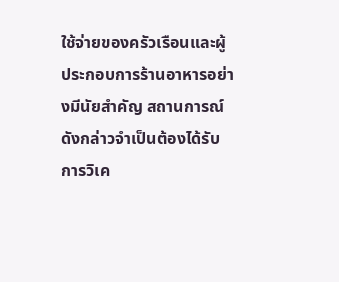ใช้จ่ายของครัวเรือนและผู้ประกอบการร้านอาหารอย่างมีนัยสำคัญ สถานการณ์ดังกล่าวจำเป็นต้องได้รับการวิเค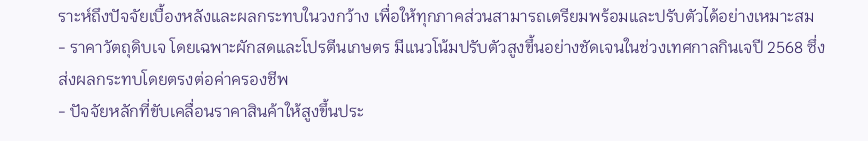ราะห์ถึงปัจจัยเบื้องหลังและผลกระทบในวงกว้าง เพื่อให้ทุกภาคส่วนสามารถเตรียมพร้อมและปรับตัวได้อย่างเหมาะสม
- ราคาวัตถุดิบเจ โดยเฉพาะผักสดและโปรตีนเกษตร มีแนวโน้มปรับตัวสูงขึ้นอย่างชัดเจนในช่วงเทศกาลกินเจปี 2568 ซึ่งส่งผลกระทบโดยตรงต่อค่าครองชีพ
- ปัจจัยหลักที่ขับเคลื่อนราคาสินค้าให้สูงขึ้นประ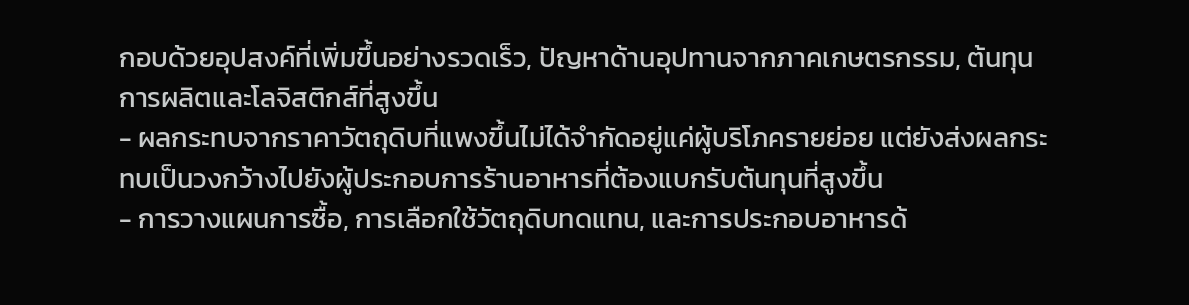กอบด้วยอุปสงค์ที่เพิ่มขึ้นอย่างรวดเร็ว, ปัญหาด้านอุปทานจากภาคเกษตรกรรม, ต้นทุนการผลิตและโลจิสติกส์ที่สูงขึ้น
- ผลกระทบจากราคาวัตถุดิบที่แพงขึ้นไม่ได้จำกัดอยู่แค่ผู้บริโภครายย่อย แต่ยังส่งผลกระทบเป็นวงกว้างไปยังผู้ประกอบการร้านอาหารที่ต้องแบกรับต้นทุนที่สูงขึ้น
- การวางแผนการซื้อ, การเลือกใช้วัตถุดิบทดแทน, และการประกอบอาหารด้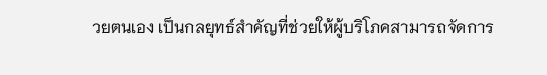วยตนเอง เป็นกลยุทธ์สำคัญที่ช่วยให้ผู้บริโภคสามารถจัดการ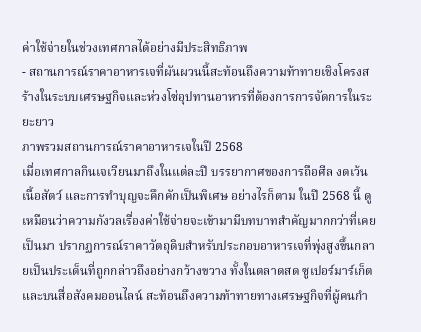ค่าใช้จ่ายในช่วงเทศกาลได้อย่างมีประสิทธิภาพ
- สถานการณ์ราคาอาหารเจที่ผันผวนนี้สะท้อนถึงความท้าทายเชิงโครงสร้างในระบบเศรษฐกิจและห่วงโซ่อุปทานอาหารที่ต้องการการจัดการในระยะยาว
ภาพรวมสถานการณ์ราคาอาหารเจในปี 2568
เมื่อเทศกาลกินเจเวียนมาถึงในแต่ละปี บรรยากาศของการถือศีล งดเว้นเนื้อสัตว์ และการทำบุญจะคึกคักเป็นพิเศษ อย่างไรก็ตาม ในปี 2568 นี้ ดูเหมือนว่าความกังวลเรื่องค่าใช้จ่ายจะเข้ามามีบทบาทสำคัญมากกว่าที่เคยเป็นมา ปรากฏการณ์ราคาวัตถุดิบสำหรับประกอบอาหารเจที่พุ่งสูงขึ้นกลายเป็นประเด็นที่ถูกกล่าวถึงอย่างกว้างขวาง ทั้งในตลาดสด ซูเปอร์มาร์เก็ต และบนสื่อสังคมออนไลน์ สะท้อนถึงความท้าทายทางเศรษฐกิจที่ผู้คนกำ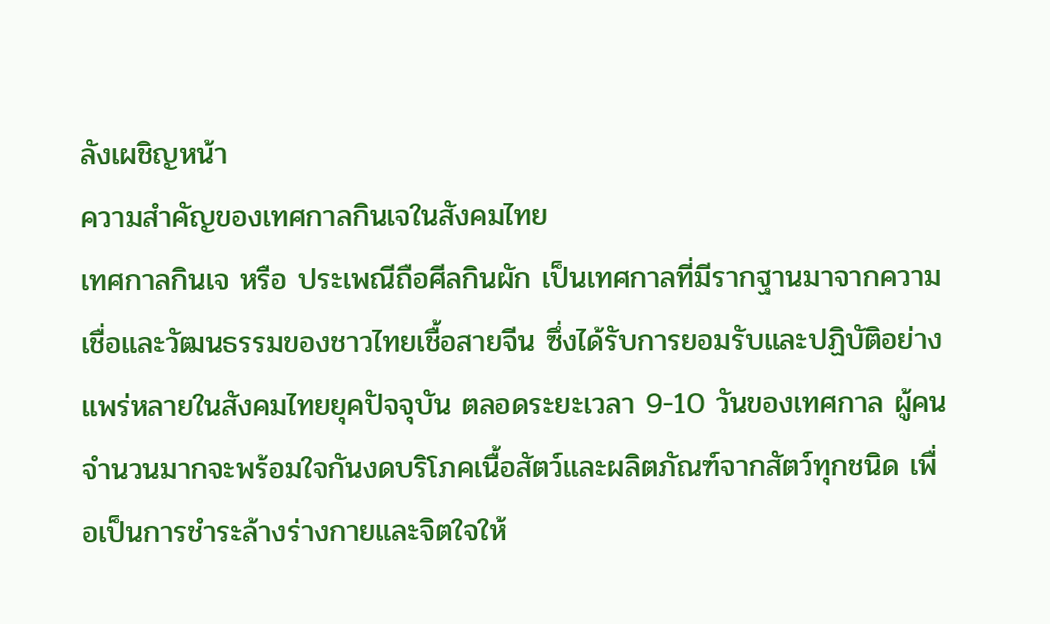ลังเผชิญหน้า
ความสำคัญของเทศกาลกินเจในสังคมไทย
เทศกาลกินเจ หรือ ประเพณีถือศีลกินผัก เป็นเทศกาลที่มีรากฐานมาจากความเชื่อและวัฒนธรรมของชาวไทยเชื้อสายจีน ซึ่งได้รับการยอมรับและปฏิบัติอย่างแพร่หลายในสังคมไทยยุคปัจจุบัน ตลอดระยะเวลา 9-10 วันของเทศกาล ผู้คนจำนวนมากจะพร้อมใจกันงดบริโภคเนื้อสัตว์และผลิตภัณฑ์จากสัตว์ทุกชนิด เพื่อเป็นการชำระล้างร่างกายและจิตใจให้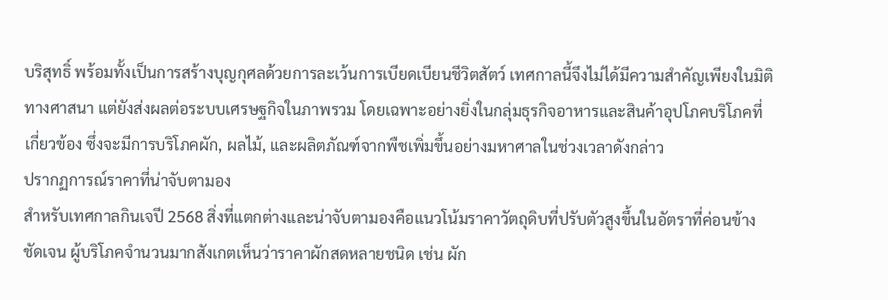บริสุทธิ์ พร้อมทั้งเป็นการสร้างบุญกุศลด้วยการละเว้นการเบียดเบียนชีวิตสัตว์ เทศกาลนี้จึงไม่ได้มีความสำคัญเพียงในมิติทางศาสนา แต่ยังส่งผลต่อระบบเศรษฐกิจในภาพรวม โดยเฉพาะอย่างยิ่งในกลุ่มธุรกิจอาหารและสินค้าอุปโภคบริโภคที่เกี่ยวข้อง ซึ่งจะมีการบริโภคผัก, ผลไม้, และผลิตภัณฑ์จากพืชเพิ่มขึ้นอย่างมหาศาลในช่วงเวลาดังกล่าว
ปรากฏการณ์ราคาที่น่าจับตามอง
สำหรับเทศกาลกินเจปี 2568 สิ่งที่แตกต่างและน่าจับตามองคือแนวโน้มราคาวัตถุดิบที่ปรับตัวสูงขึ้นในอัตราที่ค่อนข้างชัดเจน ผู้บริโภคจำนวนมากสังเกตเห็นว่าราคาผักสดหลายชนิด เช่น ผัก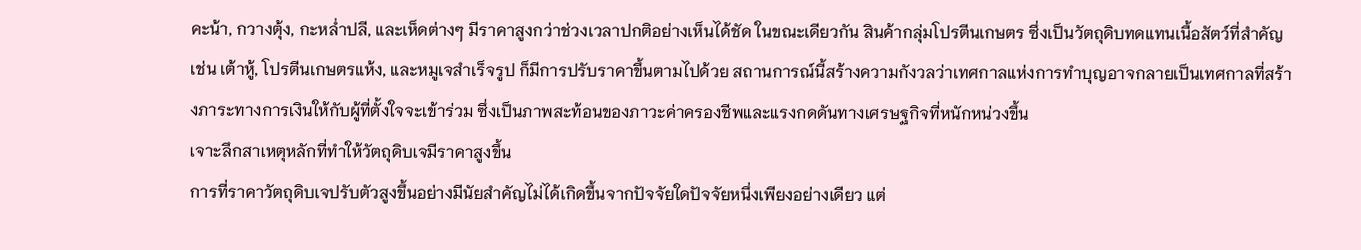คะน้า, กวางตุ้ง, กะหล่ำปลี, และเห็ดต่างๆ มีราคาสูงกว่าช่วงเวลาปกติอย่างเห็นได้ชัด ในขณะเดียวกัน สินค้ากลุ่มโปรตีนเกษตร ซึ่งเป็นวัตถุดิบทดแทนเนื้อสัตว์ที่สำคัญ เช่น เต้าหู้, โปรตีนเกษตรแห้ง, และหมูเจสำเร็จรูป ก็มีการปรับราคาขึ้นตามไปด้วย สถานการณ์นี้สร้างความกังวลว่าเทศกาลแห่งการทำบุญอาจกลายเป็นเทศกาลที่สร้างภาระทางการเงินให้กับผู้ที่ตั้งใจจะเข้าร่วม ซึ่งเป็นภาพสะท้อนของภาวะค่าครองชีพและแรงกดดันทางเศรษฐกิจที่หนักหน่วงขึ้น
เจาะลึกสาเหตุหลักที่ทำให้วัตถุดิบเจมีราคาสูงขึ้น
การที่ราคาวัตถุดิบเจปรับตัวสูงขึ้นอย่างมีนัยสำคัญไม่ได้เกิดขึ้นจากปัจจัยใดปัจจัยหนึ่งเพียงอย่างเดียว แต่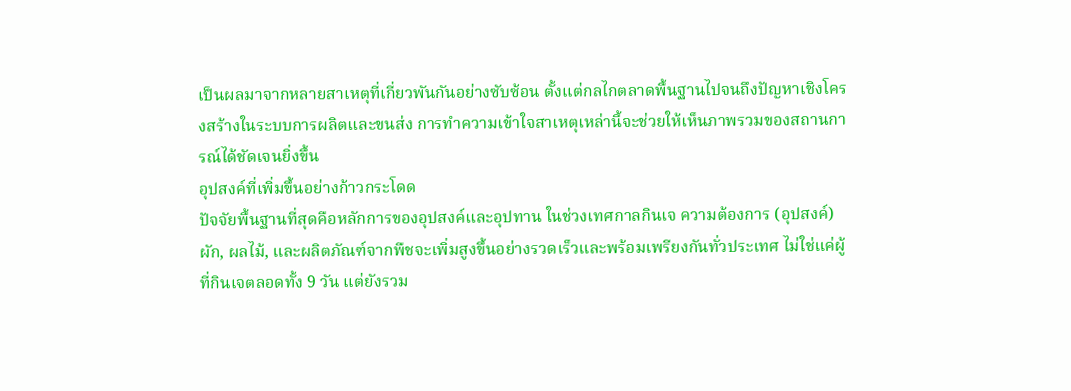เป็นผลมาจากหลายสาเหตุที่เกี่ยวพันกันอย่างซับซ้อน ตั้งแต่กลไกตลาดพื้นฐานไปจนถึงปัญหาเชิงโครงสร้างในระบบการผลิตและขนส่ง การทำความเข้าใจสาเหตุเหล่านี้จะช่วยให้เห็นภาพรวมของสถานการณ์ได้ชัดเจนยิ่งขึ้น
อุปสงค์ที่เพิ่มขึ้นอย่างก้าวกระโดด
ปัจจัยพื้นฐานที่สุดคือหลักการของอุปสงค์และอุปทาน ในช่วงเทศกาลกินเจ ความต้องการ (อุปสงค์) ผัก, ผลไม้, และผลิตภัณฑ์จากพืชจะเพิ่มสูงขึ้นอย่างรวดเร็วและพร้อมเพรียงกันทั่วประเทศ ไม่ใช่แค่ผู้ที่กินเจตลอดทั้ง 9 วัน แต่ยังรวม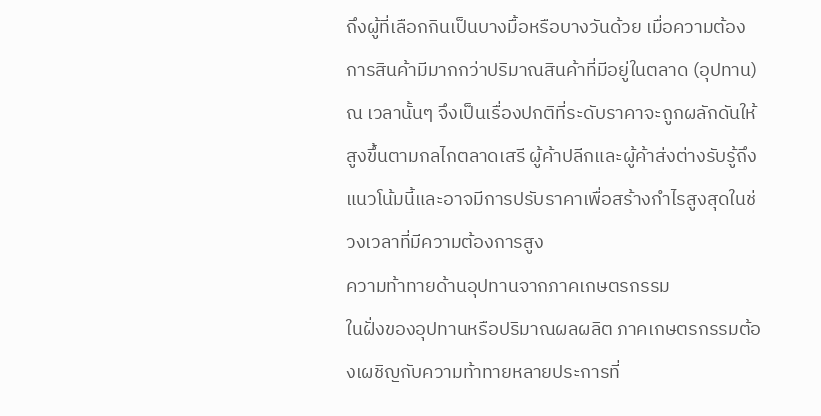ถึงผู้ที่เลือกกินเป็นบางมื้อหรือบางวันด้วย เมื่อความต้องการสินค้ามีมากกว่าปริมาณสินค้าที่มีอยู่ในตลาด (อุปทาน) ณ เวลานั้นๆ จึงเป็นเรื่องปกติที่ระดับราคาจะถูกผลักดันให้สูงขึ้นตามกลไกตลาดเสรี ผู้ค้าปลีกและผู้ค้าส่งต่างรับรู้ถึงแนวโน้มนี้และอาจมีการปรับราคาเพื่อสร้างกำไรสูงสุดในช่วงเวลาที่มีความต้องการสูง
ความท้าทายด้านอุปทานจากภาคเกษตรกรรม
ในฝั่งของอุปทานหรือปริมาณผลผลิต ภาคเกษตรกรรมต้องเผชิญกับความท้าทายหลายประการที่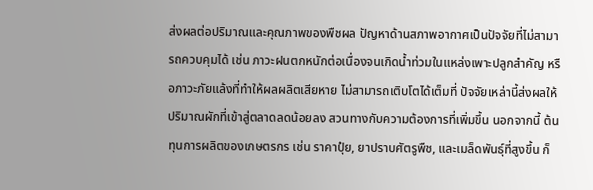ส่งผลต่อปริมาณและคุณภาพของพืชผล ปัญหาด้านสภาพอากาศเป็นปัจจัยที่ไม่สามารถควบคุมได้ เช่น ภาวะฝนตกหนักต่อเนื่องจนเกิดน้ำท่วมในแหล่งเพาะปลูกสำคัญ หรือภาวะภัยแล้งที่ทำให้ผลผลิตเสียหาย ไม่สามารถเติบโตได้เต็มที่ ปัจจัยเหล่านี้ส่งผลให้ปริมาณผักที่เข้าสู่ตลาดลดน้อยลง สวนทางกับความต้องการที่เพิ่มขึ้น นอกจากนี้ ต้นทุนการผลิตของเกษตรกร เช่น ราคาปุ๋ย, ยาปราบศัตรูพืช, และเมล็ดพันธุ์ที่สูงขึ้น ก็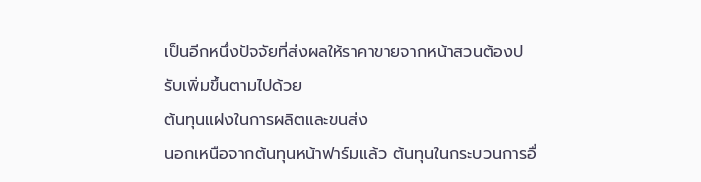เป็นอีกหนึ่งปัจจัยที่ส่งผลให้ราคาขายจากหน้าสวนต้องปรับเพิ่มขึ้นตามไปด้วย
ต้นทุนแฝงในการผลิตและขนส่ง
นอกเหนือจากต้นทุนหน้าฟาร์มแล้ว ต้นทุนในกระบวนการอื่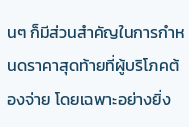นๆ ก็มีส่วนสำคัญในการกำหนดราคาสุดท้ายที่ผู้บริโภคต้องจ่าย โดยเฉพาะอย่างยิ่ง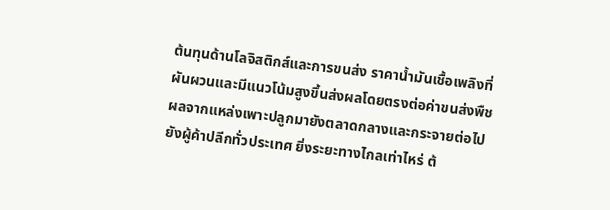ต้นทุนด้านโลจิสติกส์และการขนส่ง ราคาน้ำมันเชื้อเพลิงที่ผันผวนและมีแนวโน้มสูงขึ้นส่งผลโดยตรงต่อค่าขนส่งพืชผลจากแหล่งเพาะปลูกมายังตลาดกลางและกระจายต่อไปยังผู้ค้าปลีกทั่วประเทศ ยิ่งระยะทางไกลเท่าไหร่ ต้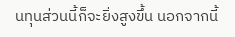นทุนส่วนนี้ก็จะยิ่งสูงขึ้น นอกจากนี้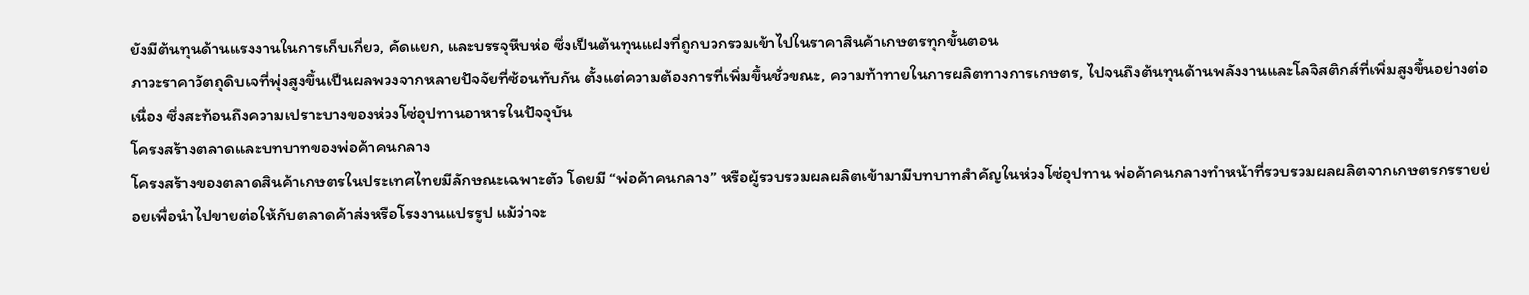ยังมีต้นทุนด้านแรงงานในการเก็บเกี่ยว, คัดแยก, และบรรจุหีบห่อ ซึ่งเป็นต้นทุนแฝงที่ถูกบวกรวมเข้าไปในราคาสินค้าเกษตรทุกขั้นตอน
ภาวะราคาวัตถุดิบเจที่พุ่งสูงขึ้นเป็นผลพวงจากหลายปัจจัยที่ซ้อนทับกัน ตั้งแต่ความต้องการที่เพิ่มขึ้นชั่วขณะ, ความท้าทายในการผลิตทางการเกษตร, ไปจนถึงต้นทุนด้านพลังงานและโลจิสติกส์ที่เพิ่มสูงขึ้นอย่างต่อเนื่อง ซึ่งสะท้อนถึงความเปราะบางของห่วงโซ่อุปทานอาหารในปัจจุบัน
โครงสร้างตลาดและบทบาทของพ่อค้าคนกลาง
โครงสร้างของตลาดสินค้าเกษตรในประเทศไทยมีลักษณะเฉพาะตัว โดยมี “พ่อค้าคนกลาง” หรือผู้รวบรวมผลผลิตเข้ามามีบทบาทสำคัญในห่วงโซ่อุปทาน พ่อค้าคนกลางทำหน้าที่รวบรวมผลผลิตจากเกษตรกรรายย่อยเพื่อนำไปขายต่อให้กับตลาดค้าส่งหรือโรงงานแปรรูป แม้ว่าจะ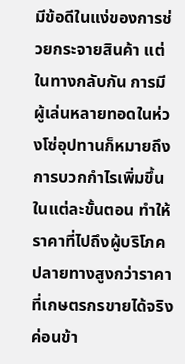มีข้อดีในแง่ของการช่วยกระจายสินค้า แต่ในทางกลับกัน การมีผู้เล่นหลายทอดในห่วงโซ่อุปทานก็หมายถึงการบวกกำไรเพิ่มขึ้นในแต่ละขั้นตอน ทำให้ราคาที่ไปถึงผู้บริโภคปลายทางสูงกว่าราคาที่เกษตรกรขายได้จริงค่อนข้า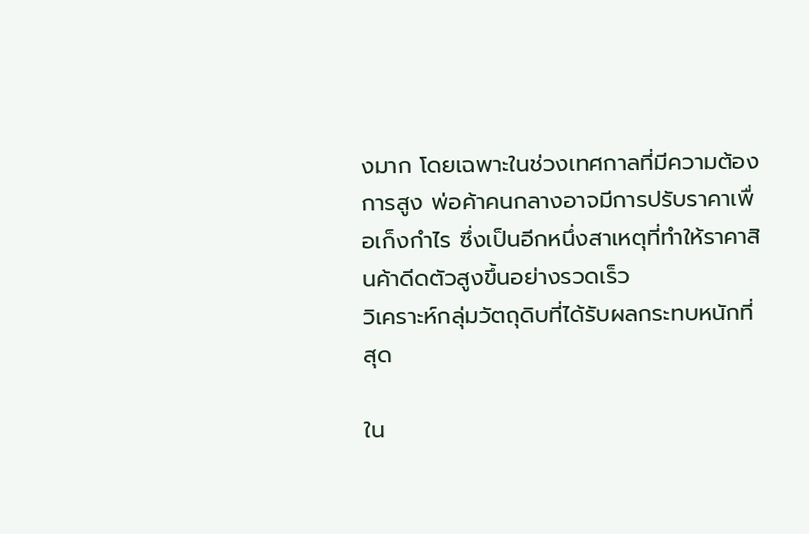งมาก โดยเฉพาะในช่วงเทศกาลที่มีความต้องการสูง พ่อค้าคนกลางอาจมีการปรับราคาเพื่อเก็งกำไร ซึ่งเป็นอีกหนึ่งสาเหตุที่ทำให้ราคาสินค้าดีดตัวสูงขึ้นอย่างรวดเร็ว
วิเคราะห์กลุ่มวัตถุดิบที่ได้รับผลกระทบหนักที่สุด

ใน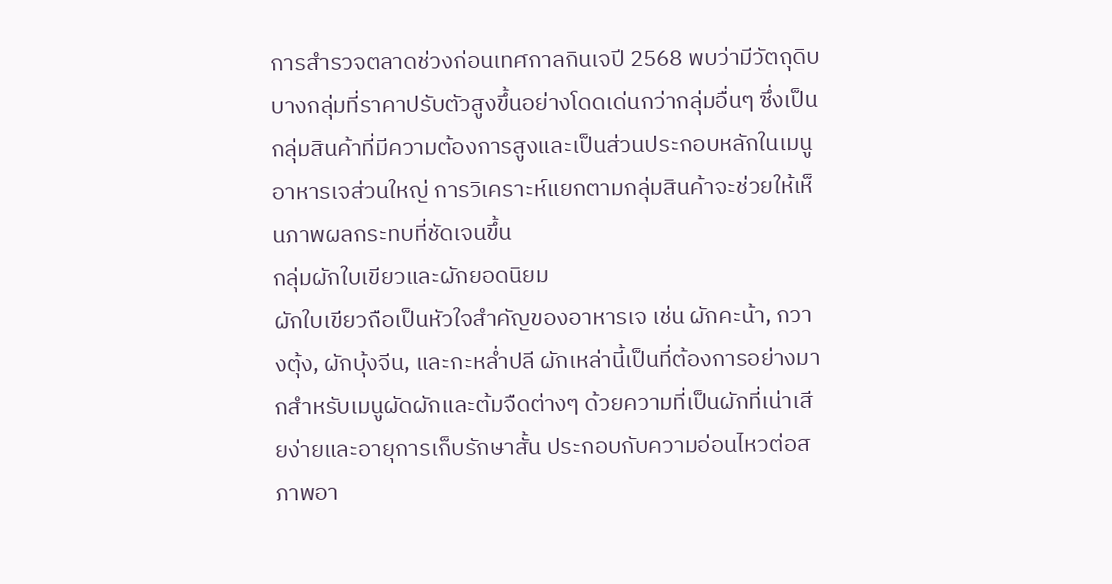การสำรวจตลาดช่วงก่อนเทศกาลกินเจปี 2568 พบว่ามีวัตถุดิบบางกลุ่มที่ราคาปรับตัวสูงขึ้นอย่างโดดเด่นกว่ากลุ่มอื่นๆ ซึ่งเป็นกลุ่มสินค้าที่มีความต้องการสูงและเป็นส่วนประกอบหลักในเมนูอาหารเจส่วนใหญ่ การวิเคราะห์แยกตามกลุ่มสินค้าจะช่วยให้เห็นภาพผลกระทบที่ชัดเจนขึ้น
กลุ่มผักใบเขียวและผักยอดนิยม
ผักใบเขียวถือเป็นหัวใจสำคัญของอาหารเจ เช่น ผักคะน้า, กวางตุ้ง, ผักบุ้งจีน, และกะหล่ำปลี ผักเหล่านี้เป็นที่ต้องการอย่างมากสำหรับเมนูผัดผักและต้มจืดต่างๆ ด้วยความที่เป็นผักที่เน่าเสียง่ายและอายุการเก็บรักษาสั้น ประกอบกับความอ่อนไหวต่อสภาพอา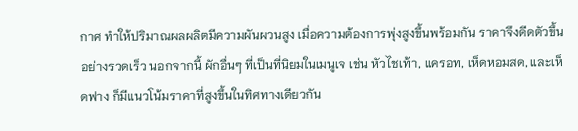กาศ ทำให้ปริมาณผลผลิตมีความผันผวนสูง เมื่อความต้องการพุ่งสูงขึ้นพร้อมกัน ราคาจึงดีดตัวขึ้นอย่างรวดเร็ว นอกจากนี้ ผักอื่นๆ ที่เป็นที่นิยมในเมนูเจ เช่น หัวไชเท้า, แครอท, เห็ดหอมสด, และเห็ดฟาง ก็มีแนวโน้มราคาที่สูงขึ้นในทิศทางเดียวกัน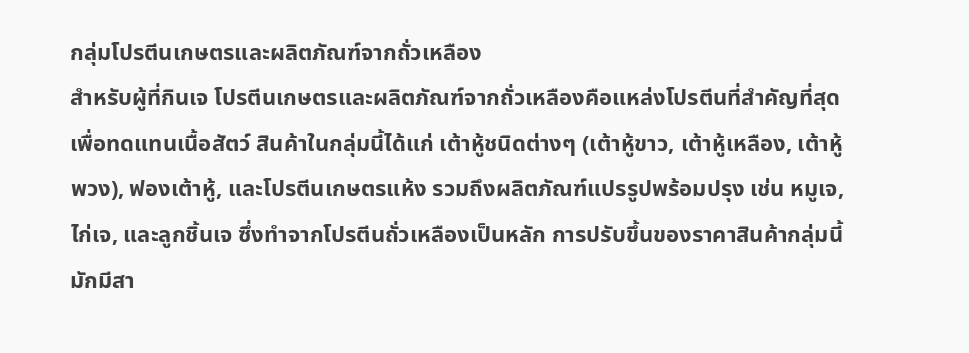กลุ่มโปรตีนเกษตรและผลิตภัณฑ์จากถั่วเหลือง
สำหรับผู้ที่กินเจ โปรตีนเกษตรและผลิตภัณฑ์จากถั่วเหลืองคือแหล่งโปรตีนที่สำคัญที่สุดเพื่อทดแทนเนื้อสัตว์ สินค้าในกลุ่มนี้ได้แก่ เต้าหู้ชนิดต่างๆ (เต้าหู้ขาว, เต้าหู้เหลือง, เต้าหู้พวง), ฟองเต้าหู้, และโปรตีนเกษตรแห้ง รวมถึงผลิตภัณฑ์แปรรูปพร้อมปรุง เช่น หมูเจ, ไก่เจ, และลูกชิ้นเจ ซึ่งทำจากโปรตีนถั่วเหลืองเป็นหลัก การปรับขึ้นของราคาสินค้ากลุ่มนี้มักมีสา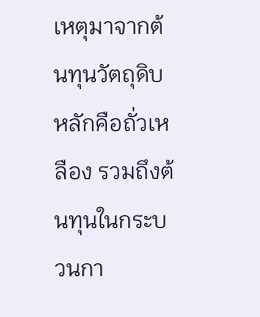เหตุมาจากต้นทุนวัตถุดิบหลักคือถั่วเหลือง รวมถึงต้นทุนในกระบวนกา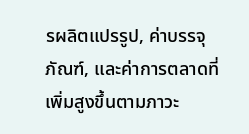รผลิตแปรรูป, ค่าบรรจุภัณฑ์, และค่าการตลาดที่เพิ่มสูงขึ้นตามภาวะ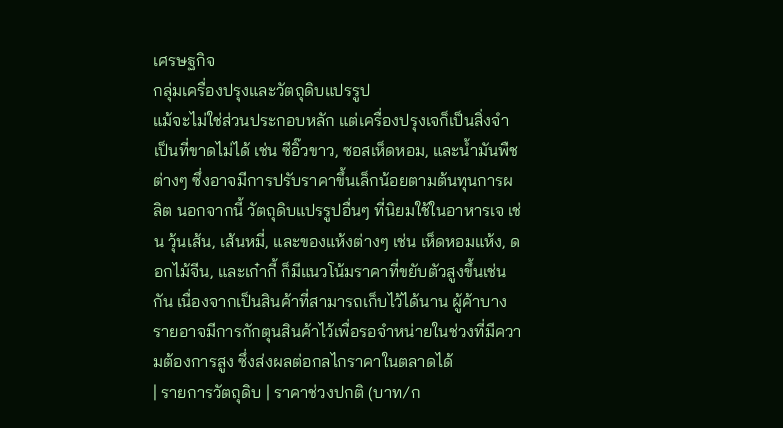เศรษฐกิจ
กลุ่มเครื่องปรุงและวัตถุดิบแปรรูป
แม้จะไม่ใช่ส่วนประกอบหลัก แต่เครื่องปรุงเจก็เป็นสิ่งจำเป็นที่ขาดไม่ได้ เช่น ซีอิ๊วขาว, ซอสเห็ดหอม, และน้ำมันพืชต่างๆ ซึ่งอาจมีการปรับราคาขึ้นเล็กน้อยตามต้นทุนการผลิต นอกจากนี้ วัตถุดิบแปรรูปอื่นๆ ที่นิยมใช้ในอาหารเจ เช่น วุ้นเส้น, เส้นหมี่, และของแห้งต่างๆ เช่น เห็ดหอมแห้ง, ดอกไม้จีน, และเก๋ากี้ ก็มีแนวโน้มราคาที่ขยับตัวสูงขึ้นเช่นกัน เนื่องจากเป็นสินค้าที่สามารถเก็บไว้ได้นาน ผู้ค้าบางรายอาจมีการกักตุนสินค้าไว้เพื่อรอจำหน่ายในช่วงที่มีความต้องการสูง ซึ่งส่งผลต่อกลไกราคาในตลาดได้
| รายการวัตถุดิบ | ราคาช่วงปกติ (บาท/ก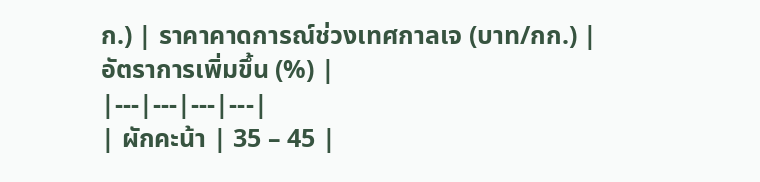ก.) | ราคาคาดการณ์ช่วงเทศกาลเจ (บาท/กก.) | อัตราการเพิ่มขึ้น (%) |
|---|---|---|---|
| ผักคะน้า | 35 – 45 |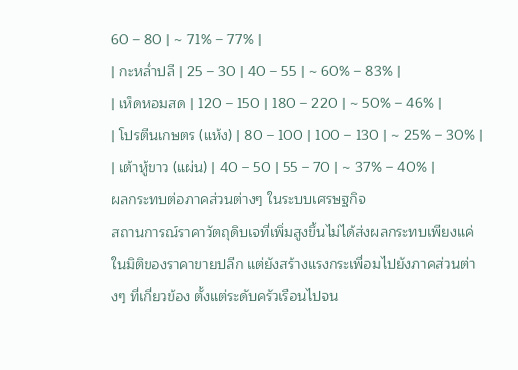60 – 80 | ~ 71% – 77% |
| กะหล่ำปลี | 25 – 30 | 40 – 55 | ~ 60% – 83% |
| เห็ดหอมสด | 120 – 150 | 180 – 220 | ~ 50% – 46% |
| โปรตีนเกษตร (แห้ง) | 80 – 100 | 100 – 130 | ~ 25% – 30% |
| เต้าหู้ขาว (แผ่น) | 40 – 50 | 55 – 70 | ~ 37% – 40% |
ผลกระทบต่อภาคส่วนต่างๆ ในระบบเศรษฐกิจ
สถานการณ์ราคาวัตถุดิบเจที่เพิ่มสูงขึ้นไม่ได้ส่งผลกระทบเพียงแค่ในมิติของราคาขายปลีก แต่ยังสร้างแรงกระเพื่อมไปยังภาคส่วนต่างๆ ที่เกี่ยวข้อง ตั้งแต่ระดับครัวเรือนไปจน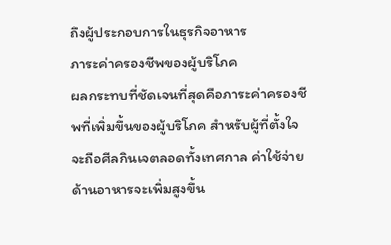ถึงผู้ประกอบการในธุรกิจอาหาร
ภาระค่าครองชีพของผู้บริโภค
ผลกระทบที่ชัดเจนที่สุดคือภาระค่าครองชีพที่เพิ่มขึ้นของผู้บริโภค สำหรับผู้ที่ตั้งใจจะถือศีลกินเจตลอดทั้งเทศกาล ค่าใช้จ่ายด้านอาหารจะเพิ่มสูงขึ้น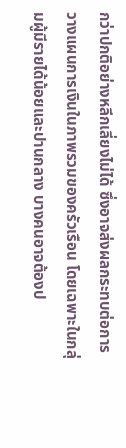กว่าปกติอย่างหลีกเลี่ยงไม่ได้ ซึ่งอาจส่งผลกระทบต่อการวางแผนการเงินในภาพรวมของครัวเรือน โดยเฉพาะในกลุ่มผู้มีรายได้น้อยและปานกลาง บางคนอาจต้องป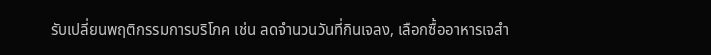รับเปลี่ยนพฤติกรรมการบริโภค เช่น ลดจำนวนวันที่กินเจลง, เลือกซื้ออาหารเจสำ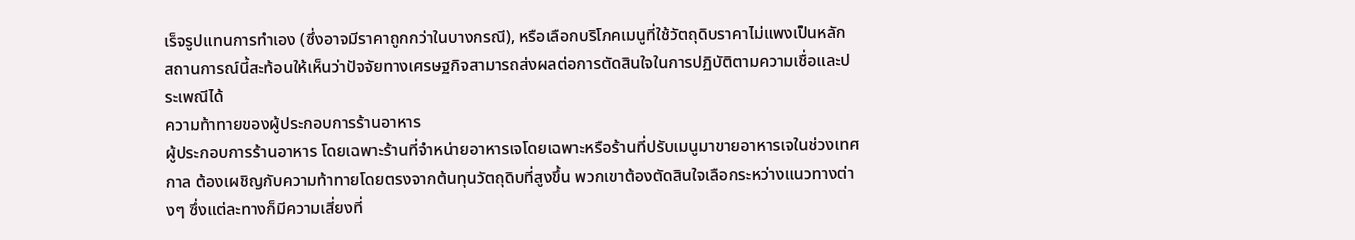เร็จรูปแทนการทำเอง (ซึ่งอาจมีราคาถูกกว่าในบางกรณี), หรือเลือกบริโภคเมนูที่ใช้วัตถุดิบราคาไม่แพงเป็นหลัก สถานการณ์นี้สะท้อนให้เห็นว่าปัจจัยทางเศรษฐกิจสามารถส่งผลต่อการตัดสินใจในการปฏิบัติตามความเชื่อและประเพณีได้
ความท้าทายของผู้ประกอบการร้านอาหาร
ผู้ประกอบการร้านอาหาร โดยเฉพาะร้านที่จำหน่ายอาหารเจโดยเฉพาะหรือร้านที่ปรับเมนูมาขายอาหารเจในช่วงเทศกาล ต้องเผชิญกับความท้าทายโดยตรงจากต้นทุนวัตถุดิบที่สูงขึ้น พวกเขาต้องตัดสินใจเลือกระหว่างแนวทางต่างๆ ซึ่งแต่ละทางก็มีความเสี่ยงที่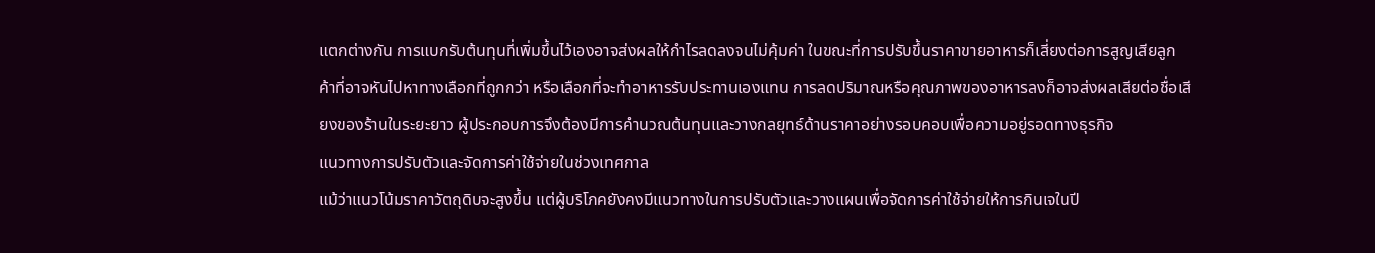แตกต่างกัน การแบกรับต้นทุนที่เพิ่มขึ้นไว้เองอาจส่งผลให้กำไรลดลงจนไม่คุ้มค่า ในขณะที่การปรับขึ้นราคาขายอาหารก็เสี่ยงต่อการสูญเสียลูกค้าที่อาจหันไปหาทางเลือกที่ถูกกว่า หรือเลือกที่จะทำอาหารรับประทานเองแทน การลดปริมาณหรือคุณภาพของอาหารลงก็อาจส่งผลเสียต่อชื่อเสียงของร้านในระยะยาว ผู้ประกอบการจึงต้องมีการคำนวณต้นทุนและวางกลยุทธ์ด้านราคาอย่างรอบคอบเพื่อความอยู่รอดทางธุรกิจ
แนวทางการปรับตัวและจัดการค่าใช้จ่ายในช่วงเทศกาล
แม้ว่าแนวโน้มราคาวัตถุดิบจะสูงขึ้น แต่ผู้บริโภคยังคงมีแนวทางในการปรับตัวและวางแผนเพื่อจัดการค่าใช้จ่ายให้การกินเจในปี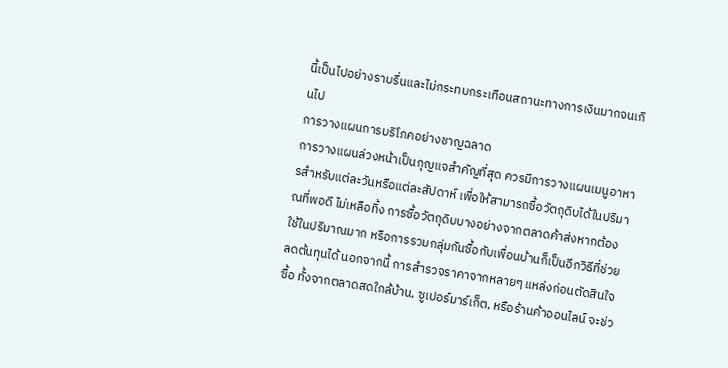นี้เป็นไปอย่างราบรื่นและไม่กระทบกระเทือนสถานะทางการเงินมากจนเกินไป
การวางแผนการบริโภคอย่างชาญฉลาด
การวางแผนล่วงหน้าเป็นกุญแจสำคัญที่สุด ควรมีการวางแผนเมนูอาหารสำหรับแต่ละวันหรือแต่ละสัปดาห์ เพื่อให้สามารถซื้อวัตถุดิบได้ในปริมาณที่พอดี ไม่เหลือทิ้ง การซื้อวัตถุดิบบางอย่างจากตลาดค้าส่งหากต้องใช้ในปริมาณมาก หรือการรวมกลุ่มกันซื้อกับเพื่อนบ้านก็เป็นอีกวิธีที่ช่วยลดต้นทุนได้ นอกจากนี้ การสำรวจราคาจากหลายๆ แหล่งก่อนตัดสินใจซื้อ ทั้งจากตลาดสดใกล้บ้าน, ซูเปอร์มาร์เก็ต, หรือร้านค้าออนไลน์ จะช่ว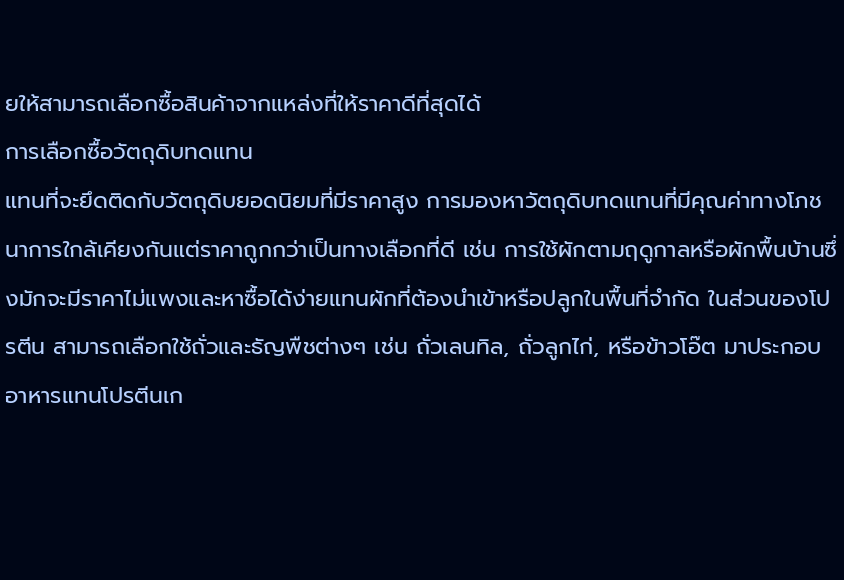ยให้สามารถเลือกซื้อสินค้าจากแหล่งที่ให้ราคาดีที่สุดได้
การเลือกซื้อวัตถุดิบทดแทน
แทนที่จะยึดติดกับวัตถุดิบยอดนิยมที่มีราคาสูง การมองหาวัตถุดิบทดแทนที่มีคุณค่าทางโภชนาการใกล้เคียงกันแต่ราคาถูกกว่าเป็นทางเลือกที่ดี เช่น การใช้ผักตามฤดูกาลหรือผักพื้นบ้านซึ่งมักจะมีราคาไม่แพงและหาซื้อได้ง่ายแทนผักที่ต้องนำเข้าหรือปลูกในพื้นที่จำกัด ในส่วนของโปรตีน สามารถเลือกใช้ถั่วและธัญพืชต่างๆ เช่น ถั่วเลนทิล, ถั่วลูกไก่, หรือข้าวโอ๊ต มาประกอบอาหารแทนโปรตีนเก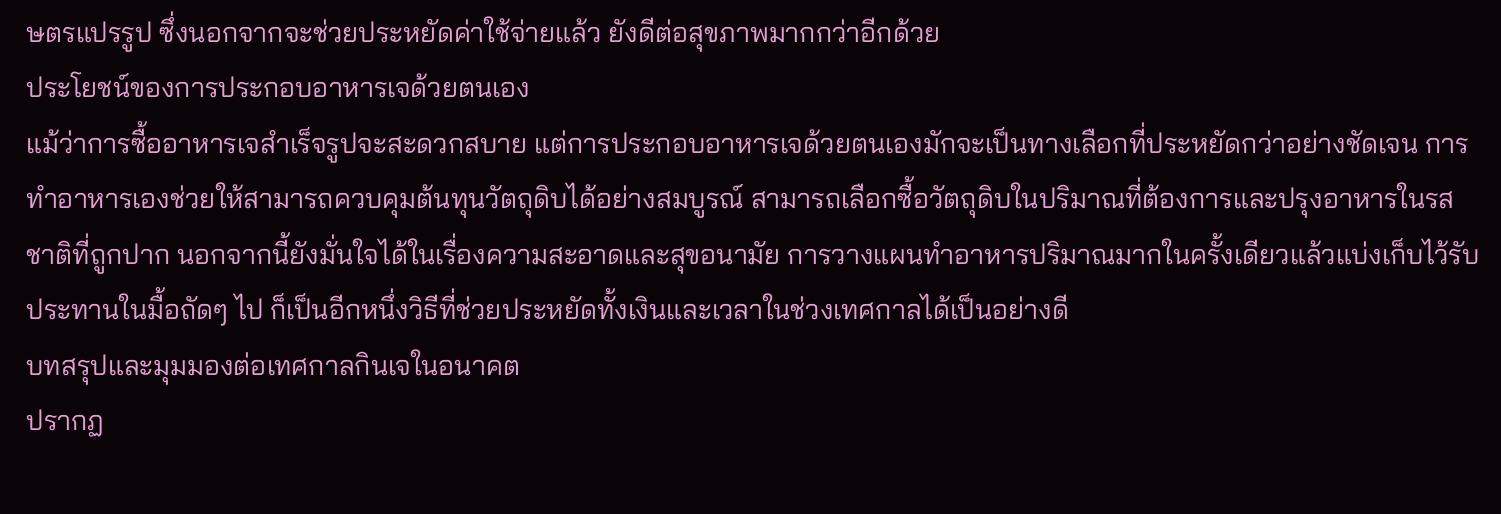ษตรแปรรูป ซึ่งนอกจากจะช่วยประหยัดค่าใช้จ่ายแล้ว ยังดีต่อสุขภาพมากกว่าอีกด้วย
ประโยชน์ของการประกอบอาหารเจด้วยตนเอง
แม้ว่าการซื้ออาหารเจสำเร็จรูปจะสะดวกสบาย แต่การประกอบอาหารเจด้วยตนเองมักจะเป็นทางเลือกที่ประหยัดกว่าอย่างชัดเจน การทำอาหารเองช่วยให้สามารถควบคุมต้นทุนวัตถุดิบได้อย่างสมบูรณ์ สามารถเลือกซื้อวัตถุดิบในปริมาณที่ต้องการและปรุงอาหารในรสชาติที่ถูกปาก นอกจากนี้ยังมั่นใจได้ในเรื่องความสะอาดและสุขอนามัย การวางแผนทำอาหารปริมาณมากในครั้งเดียวแล้วแบ่งเก็บไว้รับประทานในมื้อถัดๆ ไป ก็เป็นอีกหนึ่งวิธีที่ช่วยประหยัดทั้งเงินและเวลาในช่วงเทศกาลได้เป็นอย่างดี
บทสรุปและมุมมองต่อเทศกาลกินเจในอนาคต
ปรากฏ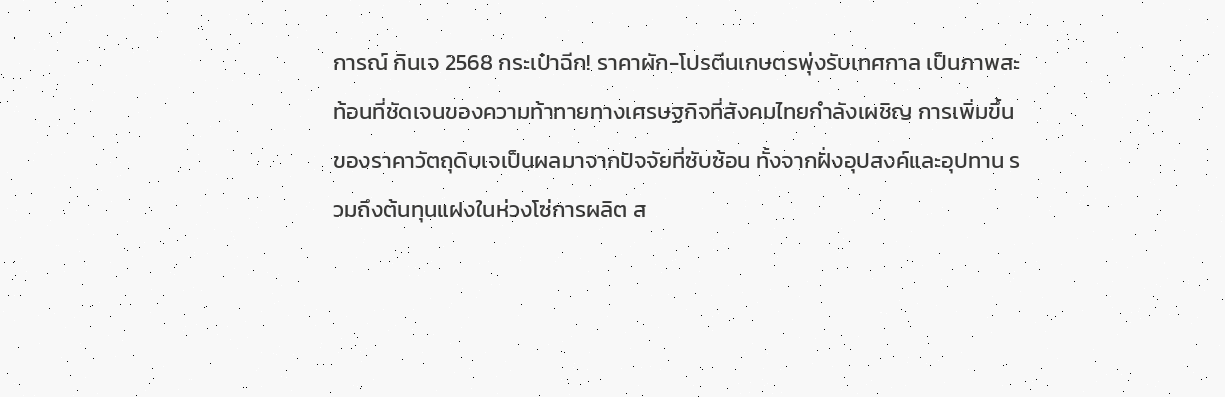การณ์ กินเจ 2568 กระเป๋าฉีก! ราคาผัก-โปรตีนเกษตรพุ่งรับเทศกาล เป็นภาพสะท้อนที่ชัดเจนของความท้าทายทางเศรษฐกิจที่สังคมไทยกำลังเผชิญ การเพิ่มขึ้นของราคาวัตถุดิบเจเป็นผลมาจากปัจจัยที่ซับซ้อน ทั้งจากฝั่งอุปสงค์และอุปทาน รวมถึงต้นทุนแฝงในห่วงโซ่การผลิต ส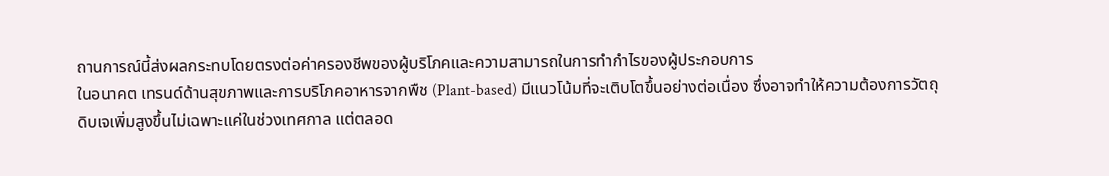ถานการณ์นี้ส่งผลกระทบโดยตรงต่อค่าครองชีพของผู้บริโภคและความสามารถในการทำกำไรของผู้ประกอบการ
ในอนาคต เทรนด์ด้านสุขภาพและการบริโภคอาหารจากพืช (Plant-based) มีแนวโน้มที่จะเติบโตขึ้นอย่างต่อเนื่อง ซึ่งอาจทำให้ความต้องการวัตถุดิบเจเพิ่มสูงขึ้นไม่เฉพาะแค่ในช่วงเทศกาล แต่ตลอด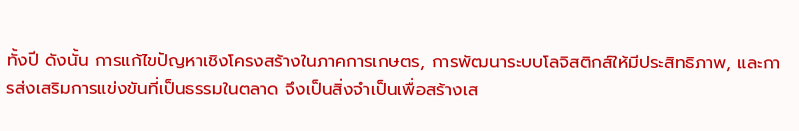ทั้งปี ดังนั้น การแก้ไขปัญหาเชิงโครงสร้างในภาคการเกษตร, การพัฒนาระบบโลจิสติกส์ให้มีประสิทธิภาพ, และการส่งเสริมการแข่งขันที่เป็นธรรมในตลาด จึงเป็นสิ่งจำเป็นเพื่อสร้างเส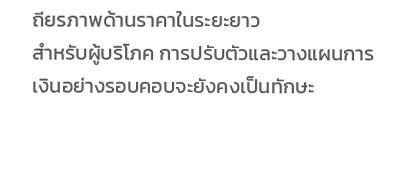ถียรภาพด้านราคาในระยะยาว
สำหรับผู้บริโภค การปรับตัวและวางแผนการเงินอย่างรอบคอบจะยังคงเป็นทักษะ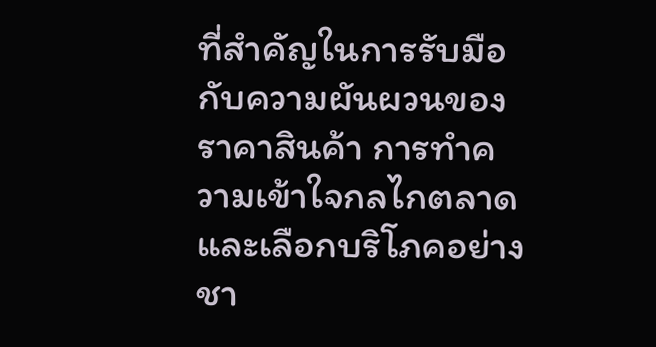ที่สำคัญในการรับมือกับความผันผวนของราคาสินค้า การทำความเข้าใจกลไกตลาดและเลือกบริโภคอย่างชา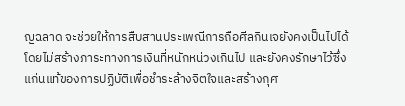ญฉลาด จะช่วยให้การสืบสานประเพณีการถือศีลกินเจยังคงเป็นไปได้โดยไม่สร้างภาระทางการเงินที่หนักหน่วงเกินไป และยังคงรักษาไว้ซึ่งแก่นแท้ของการปฏิบัติเพื่อชำระล้างจิตใจและสร้างกุศ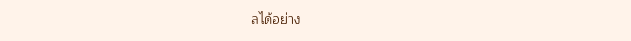ลได้อย่าง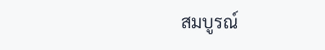สมบูรณ์